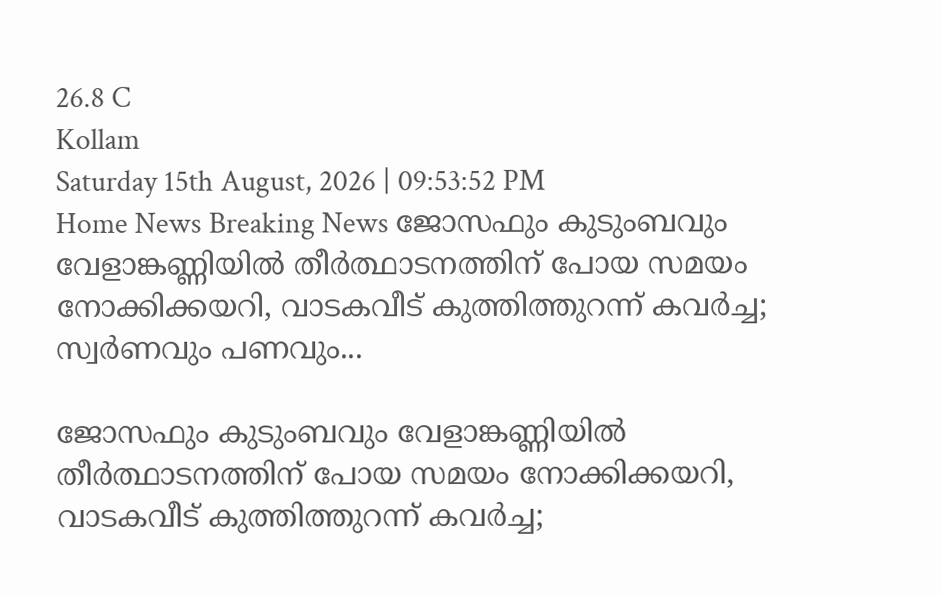26.8 C
Kollam
Saturday 15th August, 2026 | 09:53:52 PM
Home News Breaking News ജോസഫും കുടുംബവും വേളാങ്കണ്ണിയിൽ തീർത്ഥാടനത്തിന് പോയ സമയം നോക്കിക്കയറി, വാടകവീട് കുത്തിത്തുറന്ന് കവർച്ച; സ്വർണവും പണവും...

ജോസഫും കുടുംബവും വേളാങ്കണ്ണിയിൽ തീർത്ഥാടനത്തിന് പോയ സമയം നോക്കിക്കയറി, വാടകവീട് കുത്തിത്തുറന്ന് കവർച്ച;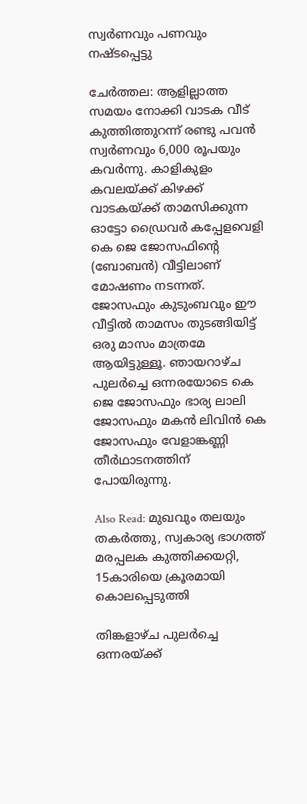സ്വർണവും പണവും നഷ്ടപ്പെട്ടു

ചേർത്തല: ആളില്ലാത്ത സമയം നോക്കി വാടക വീട് കുത്തിത്തുറന്ന് രണ്ടു പവൻ സ്വർണവും 6,000 രൂപയും കവർന്നു. കാളികുളം കവലയ്ക്ക് കിഴക്ക് വാടകയ്ക്ക് താമസിക്കുന്ന ഓട്ടോ ഡ്രൈവർ കപ്പേളവെളി കെ ജെ ജോസഫിന്‍റെ (ബോബൻ) വീട്ടിലാണ് മോഷണം നടന്നത്. ജോസഫും കുടുംബവും ഈ വീട്ടിൽ താമസം തുടങ്ങിയിട്ട് ഒരു മാസം മാത്രമേ ആയിട്ടുള്ളൂ. ഞായറാഴ്ച പുലർച്ചെ ഒന്നരയോടെ കെ ജെ ജോസഫും ഭാര്യ ലാലി ജോസഫും മകൻ ലിവിൻ കെ ജോസഫും വേളാങ്കണ്ണി തീർഥാടനത്തിന് പോയിരുന്നു.

Also Read: മുഖവും തലയും തകർത്തു, സ്വകാര്യ ഭാഗത്ത് മരപ്പലക കുത്തിക്കയറ്റി, 15കാരിയെ ക്രൂരമായി കൊലപ്പെടുത്തി

തിങ്കളാഴ്ച പുലർച്ചെ ഒന്നരയ്ക്ക്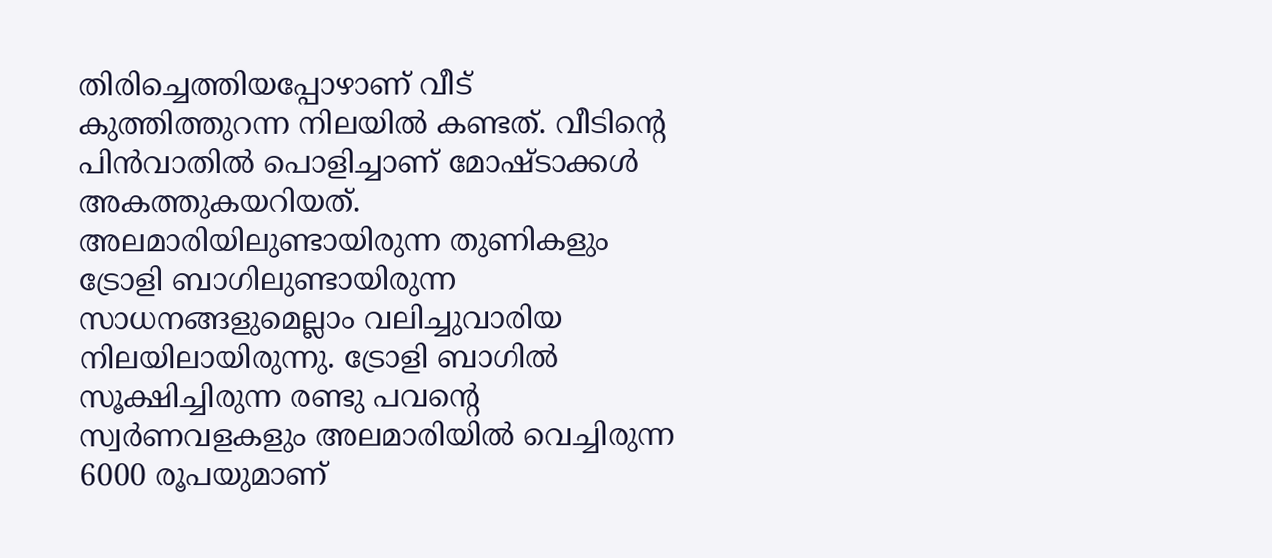തിരിച്ചെത്തിയപ്പോഴാണ് വീട് കുത്തിത്തുറന്ന നിലയിൽ കണ്ടത്. വീടിന്‍റെ പിൻവാതിൽ പൊളിച്ചാണ് മോഷ്ടാക്കൾ അകത്തുകയറിയത്. അലമാരിയിലുണ്ടായിരുന്ന തുണികളും ട്രോളി ബാഗിലുണ്ടായിരുന്ന സാധനങ്ങളുമെല്ലാം വലിച്ചുവാരിയ നിലയിലായിരുന്നു. ട്രോളി ബാഗിൽ സൂക്ഷിച്ചിരുന്ന രണ്ടു പവന്‍റെ സ്വർണവളകളും അലമാരിയിൽ വെച്ചിരുന്ന 6000 രൂപയുമാണ്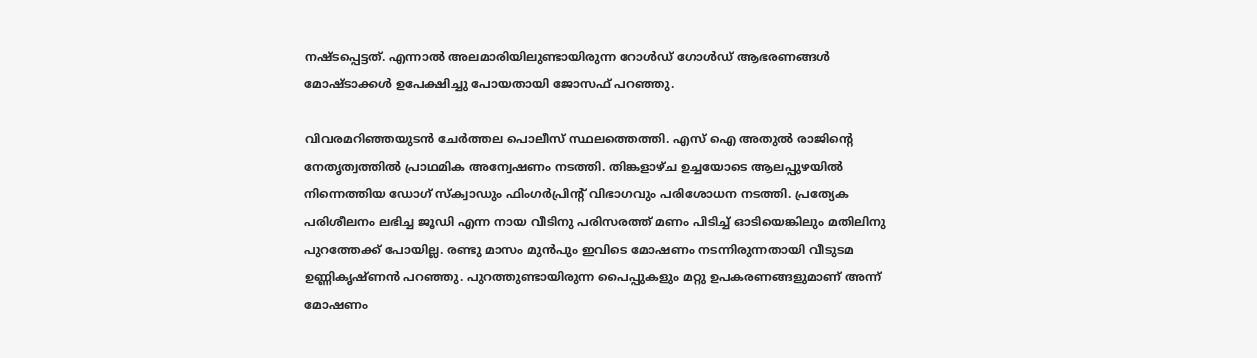നഷ്ടപ്പെട്ടത്. എന്നാൽ അലമാരിയിലുണ്ടായിരുന്ന റോൾഡ് ഗോൾഡ് ആഭരണങ്ങൾ മോഷ്ടാക്കൾ ഉപേക്ഷിച്ചു പോയതായി ജോസഫ് പറഞ്ഞു.

വിവരമറിഞ്ഞയുടൻ ചേർത്തല പൊലീസ് സ്ഥലത്തെത്തി. എസ് ഐ അതുൽ രാജിന്‍റെ നേതൃത്വത്തിൽ പ്രാഥമിക അന്വേഷണം നടത്തി. തിങ്കളാഴ്ച ഉച്ചയോടെ ആലപ്പുഴയിൽ നിന്നെത്തിയ ഡോഗ് സ്ക്വാഡും ഫിംഗർപ്രിന്‍റ് വിഭാഗവും പരിശോധന നടത്തി. പ്രത്യേക പരിശീലനം ലഭിച്ച ജൂഡി എന്ന നായ വീടിനു പരിസരത്ത് മണം പിടിച്ച് ഓടിയെങ്കിലും മതിലിനു പുറത്തേക്ക് പോയില്ല. രണ്ടു മാസം മുൻപും ഇവിടെ മോഷണം നടന്നിരുന്നതായി വീടുടമ ഉണ്ണികൃഷ്ണൻ പറഞ്ഞു. പുറത്തുണ്ടായിരുന്ന പൈപ്പുകളും മറ്റു ഉപകരണങ്ങളുമാണ് അന്ന് മോഷണം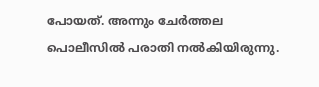പോയത്. അന്നും ചേർത്തല പൊലീസിൽ പരാതി നൽകിയിരുന്നു.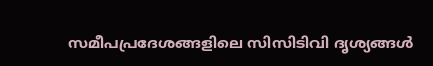സമീപപ്രദേശങ്ങളിലെ സിസിടിവി ദൃശ്യങ്ങൾ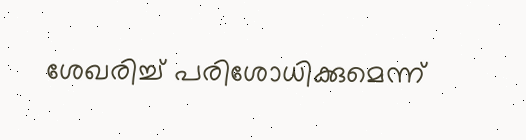ശേഖരിച്ച് പരിശോധിക്കുമെന്ന്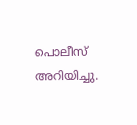പൊലീസ് അറിയിച്ചു.